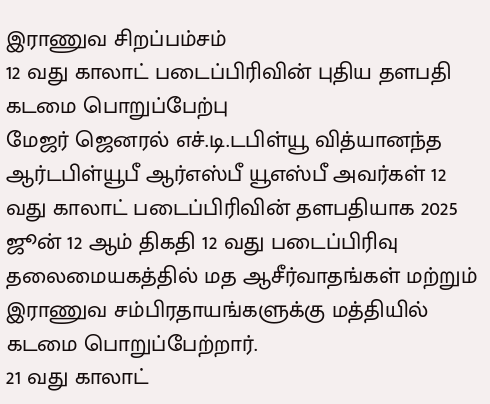இராணுவ சிறப்பம்சம்
12 வது காலாட் படைப்பிரிவின் புதிய தளபதி கடமை பொறுப்பேற்பு
மேஜர் ஜெனரல் எச்.டி.டபிள்யூ வித்யானந்த ஆர்டபிள்யூபீ ஆர்எஸ்பீ யூஎஸ்பீ அவர்கள் 12 வது காலாட் படைப்பிரிவின் தளபதியாக 2025 ஜூன் 12 ஆம் திகதி 12 வது படைப்பிரிவு தலைமையகத்தில் மத ஆசீர்வாதங்கள் மற்றும் இராணுவ சம்பிரதாயங்களுக்கு மத்தியில் கடமை பொறுப்பேற்றார்.
21 வது காலாட்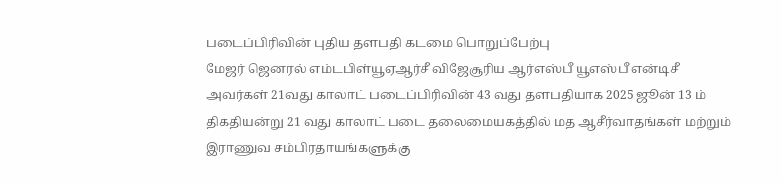படைப்பிரிவின் புதிய தளபதி கடமை பொறுப்பேற்பு
மேஜர் ஜெனரல் எம்டபிள்யூஏஆர்சீ விஜேசூரிய ஆர்எஸ்பீ யூஎஸ்பீ என்டிசீ அவர்கள் 21வது காலாட் படைப்பிரிவின் 43 வது தளபதியாக 2025 ஜூன் 13 ம் திகதியன்று 21 வது காலாட் படை தலைமையகத்தில் மத ஆசீர்வாதங்கள் மற்றும் இராணுவ சம்பிரதாயங்களுக்கு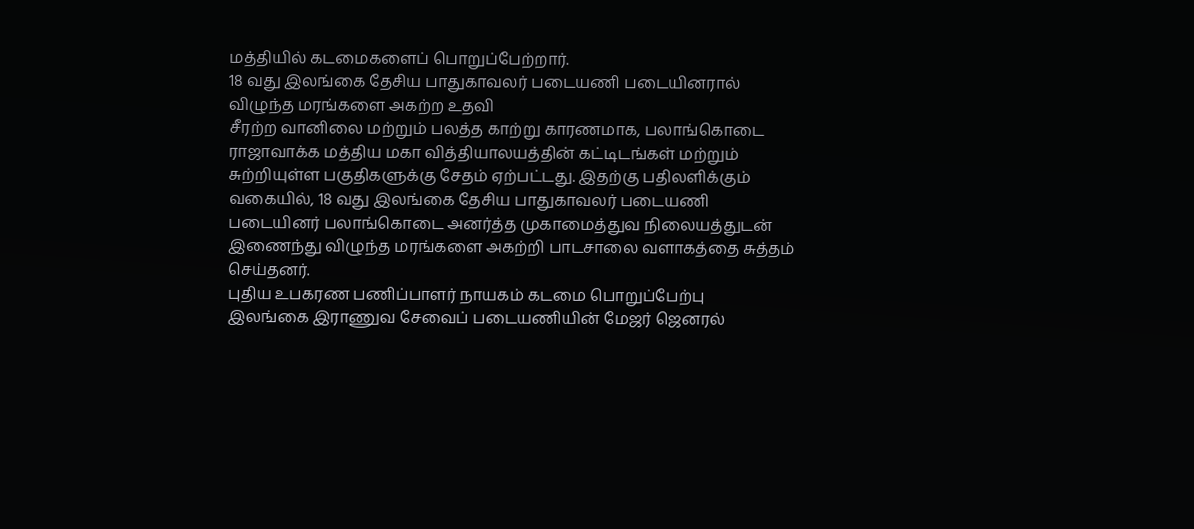மத்தியில் கடமைகளைப் பொறுப்பேற்றார்.
18 வது இலங்கை தேசிய பாதுகாவலர் படையணி படையினரால் விழுந்த மரங்களை அகற்ற உதவி
சீரற்ற வானிலை மற்றும் பலத்த காற்று காரணமாக, பலாங்கொடை ராஜாவாக்க மத்திய மகா வித்தியாலயத்தின் கட்டிடங்கள் மற்றும் சுற்றியுள்ள பகுதிகளுக்கு சேதம் ஏற்பட்டது. இதற்கு பதிலளிக்கும் வகையில், 18 வது இலங்கை தேசிய பாதுகாவலர் படையணி படையினர் பலாங்கொடை அனர்த்த முகாமைத்துவ நிலையத்துடன் இணைந்து விழுந்த மரங்களை அகற்றி பாடசாலை வளாகத்தை சுத்தம் செய்தனர்.
புதிய உபகரண பணிப்பாளர் நாயகம் கடமை பொறுப்பேற்பு
இலங்கை இராணுவ சேவைப் படையணியின் மேஜர் ஜெனரல்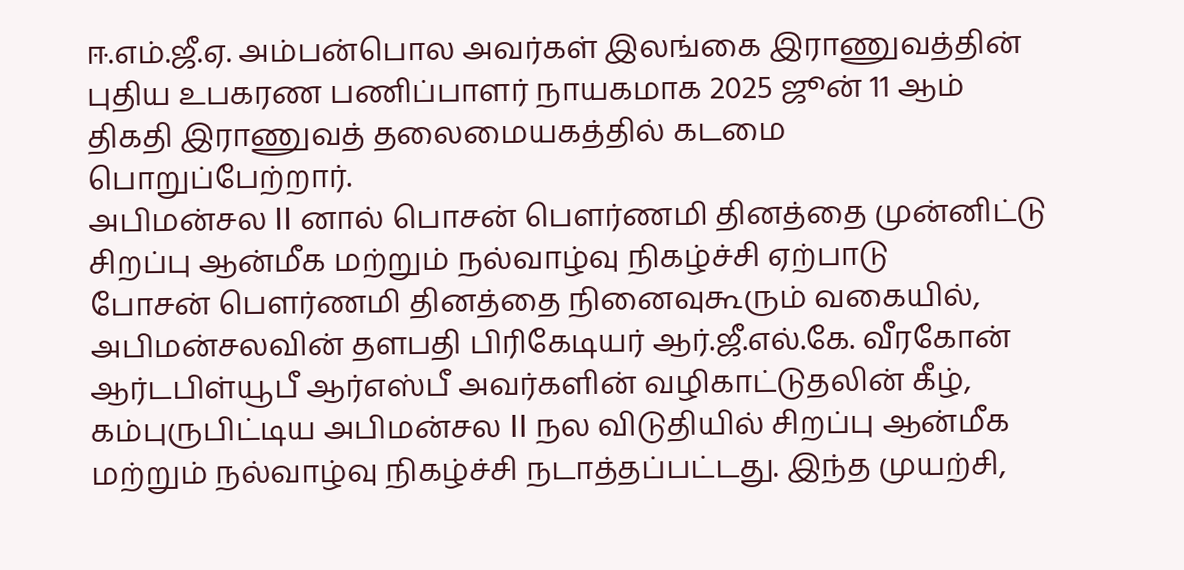ஈ.எம்.ஜீ.ஏ. அம்பன்பொல அவர்கள் இலங்கை இராணுவத்தின் புதிய உபகரண பணிப்பாளர் நாயகமாக 2025 ஜூன் 11 ஆம் திகதி இராணுவத் தலைமையகத்தில் கடமை பொறுப்பேற்றார்.
அபிமன்சல II னால் பொசன் பௌர்ணமி தினத்தை முன்னிட்டு சிறப்பு ஆன்மீக மற்றும் நல்வாழ்வு நிகழ்ச்சி ஏற்பாடு
போசன் பௌர்ணமி தினத்தை நினைவுகூரும் வகையில், அபிமன்சலவின் தளபதி பிரிகேடியர் ஆர்.ஜீ.எல்.கே. வீரகோன் ஆர்டபிள்யூபீ ஆர்எஸ்பீ அவர்களின் வழிகாட்டுதலின் கீழ், கம்புருபிட்டிய அபிமன்சல II நல விடுதியில் சிறப்பு ஆன்மீக மற்றும் நல்வாழ்வு நிகழ்ச்சி நடாத்தப்பட்டது. இந்த முயற்சி,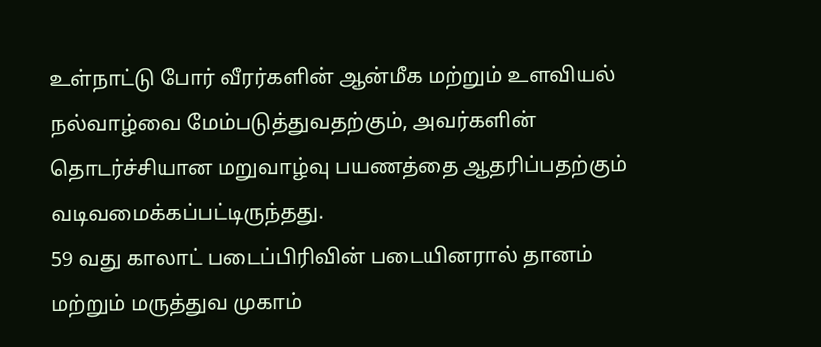உள்நாட்டு போர் வீரர்களின் ஆன்மீக மற்றும் உளவியல் நல்வாழ்வை மேம்படுத்துவதற்கும், அவர்களின் தொடர்ச்சியான மறுவாழ்வு பயணத்தை ஆதரிப்பதற்கும் வடிவமைக்கப்பட்டிருந்தது.
59 வது காலாட் படைப்பிரிவின் படையினரால் தானம் மற்றும் மருத்துவ முகாம்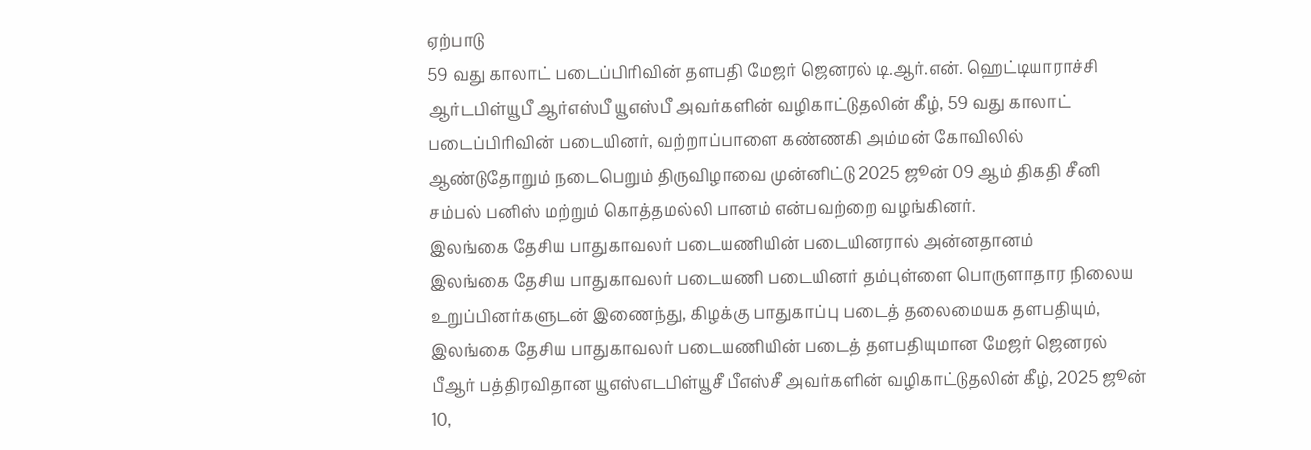ஏற்பாடு
59 வது காலாட் படைப்பிரிவின் தளபதி மேஜர் ஜெனரல் டி.ஆர்.என். ஹெட்டியாராச்சி ஆர்டபிள்யூபீ ஆர்எஸ்பீ யூஎஸ்பீ அவர்களின் வழிகாட்டுதலின் கீழ், 59 வது காலாட் படைப்பிரிவின் படையினர், வற்றாப்பாளை கண்ணகி அம்மன் கோவிலில் ஆண்டுதோறும் நடைபெறும் திருவிழாவை முன்னிட்டு 2025 ஜூன் 09 ஆம் திகதி சீனி சம்பல் பனிஸ் மற்றும் கொத்தமல்லி பானம் என்பவற்றை வழங்கினர்.
இலங்கை தேசிய பாதுகாவலர் படையணியின் படையினரால் அன்னதானம்
இலங்கை தேசிய பாதுகாவலர் படையணி படையினர் தம்புள்ளை பொருளாதார நிலைய உறுப்பினர்களுடன் இணைந்து, கிழக்கு பாதுகாப்பு படைத் தலைமையக தளபதியும், இலங்கை தேசிய பாதுகாவலர் படையணியின் படைத் தளபதியுமான மேஜர் ஜெனரல் பீஆர் பத்திரவிதான யூஎஸ்எடபிள்யூசீ பீஎஸ்சீ அவர்களின் வழிகாட்டுதலின் கீழ், 2025 ஜூன் 10,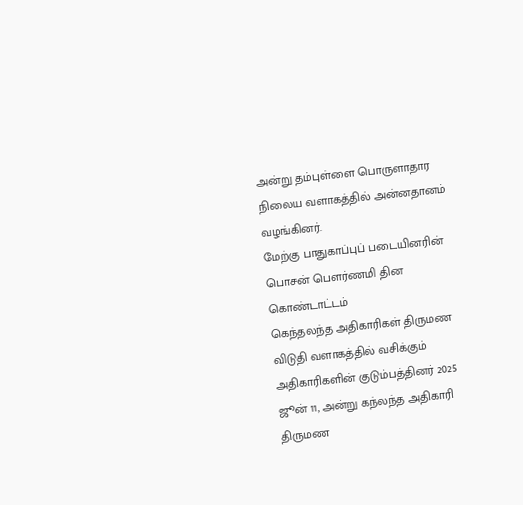அன்று தம்புள்ளை பொருளாதார நிலைய வளாகத்தில் அன்னதானம் வழங்கினர்.
மேற்கு பாதுகாப்புப் படையினரின் பொசன் பௌர்ணமி தின கொண்டாட்டம்
கெந்தலந்த அதிகாரிகள் திருமண விடுதி வளாகத்தில் வசிக்கும் அதிகாரிகளின் குடும்பத்தினர் 2025 ஜூன் 11, அன்று கந்லந்த அதிகாரி திருமண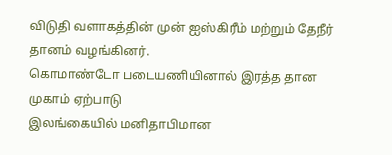விடுதி வளாகத்தின் முன் ஐஸ்கிரீம் மற்றும் தேநீர் தானம் வழங்கினர்.
கொமாண்டோ படையணியினால் இரத்த தான முகாம் ஏற்பாடு
இலங்கையில் மனிதாபிமான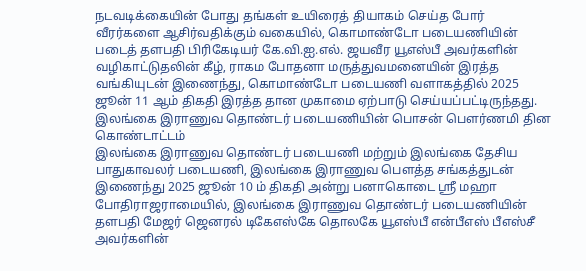நடவடிக்கையின் போது தங்கள் உயிரைத் தியாகம் செய்த போர் வீரர்களை ஆசிர்வதிக்கும் வகையில், கொமாண்டோ படையணியின் படைத் தளபதி பிரிகேடியர் கே.வி.ஐ.எல். ஜயவீர யூஎஸ்பீ அவர்களின் வழிகாட்டுதலின் கீழ், ராகம போதனா மருத்துவமனையின் இரத்த வங்கியுடன் இணைந்து, கொமாண்டோ படையணி வளாகத்தில் 2025 ஜூன் 11 ஆம் திகதி இரத்த தான முகாமை ஏற்பாடு செய்யப்பட்டிருந்தது.
இலங்கை இராணுவ தொண்டர் படையணியின் பொசன் பௌர்ணமி தின கொண்டாட்டம்
இலங்கை இராணுவ தொண்டர் படையணி மற்றும் இலங்கை தேசிய பாதுகாவலர் படையணி, இலங்கை இராணுவ பௌத்த சங்கத்துடன் இணைந்து 2025 ஜூன் 10 ம் திகதி அன்று பனாகொடை ஸ்ரீ மஹா போதிராஜராமையில், இலங்கை இராணுவ தொண்டர் படையணியின் தளபதி மேஜர் ஜெனரல் டிகேஎஸ்கே தொலகே யூஎஸ்பீ என்பீஎஸ் பீஎஸ்சீ அவர்களின்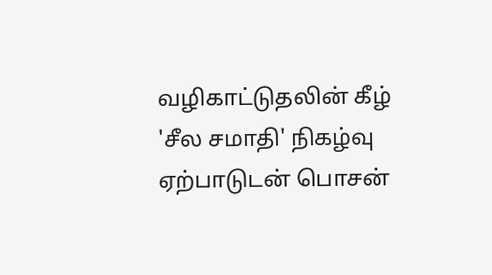வழிகாட்டுதலின் கீழ் 'சீல சமாதி' நிகழ்வு ஏற்பாடுடன் பொசன்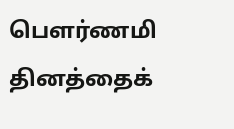பௌர்ணமி தினத்தைக்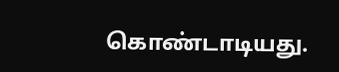கொண்டாடியது.